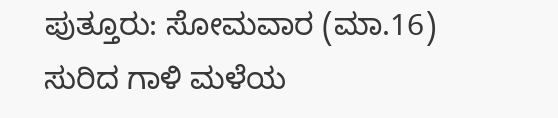ಪುತ್ತೂರು: ಸೋಮವಾರ (ಮಾ.16) ಸುರಿದ ಗಾಳಿ ಮಳೆಯ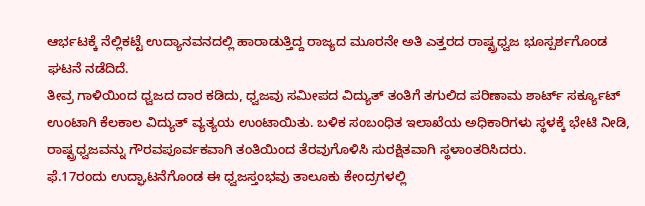ಆರ್ಭಟಕ್ಕೆ ನೆಲ್ಲಿಕಟ್ಟೆ ಉದ್ಯಾನವನದಲ್ಲಿ ಹಾರಾಡುತ್ತಿದ್ದ ರಾಜ್ಯದ ಮೂರನೇ ಅತಿ ಎತ್ತರದ ರಾಷ್ಟ್ರಧ್ವಜ ಭೂಸ್ಪರ್ಶಗೊಂಡ ಘಟನೆ ನಡೆದಿದೆ.
ತೀವ್ರ ಗಾಳಿಯಿಂದ ಧ್ವಜದ ದಾರ ಕಡಿದು, ಧ್ವಜವು ಸಮೀಪದ ವಿದ್ಯುತ್ ತಂತಿಗೆ ತಗುಲಿದ ಪರಿಣಾಮ ಶಾರ್ಟ್ ಸರ್ಕ್ಯೂಟ್ ಉಂಟಾಗಿ ಕೆಲಕಾಲ ವಿದ್ಯುತ್ ವ್ಯತ್ಯಯ ಉಂಟಾಯಿತು. ಬಳಿಕ ಸಂಬಂಧಿತ ಇಲಾಖೆಯ ಅಧಿಕಾರಿಗಳು ಸ್ಥಳಕ್ಕೆ ಭೇಟಿ ನೀಡಿ, ರಾಷ್ಟ್ರಧ್ವಜವನ್ನು ಗೌರವಪೂರ್ವಕವಾಗಿ ತಂತಿಯಿಂದ ತೆರವುಗೊಳಿಸಿ ಸುರಕ್ಷಿತವಾಗಿ ಸ್ಥಳಾಂತರಿಸಿದರು.
ಫೆ.17ರಂದು ಉದ್ಘಾಟನೆಗೊಂಡ ಈ ಧ್ವಜಸ್ತಂಭವು ತಾಲೂಕು ಕೇಂದ್ರಗಳಲ್ಲಿ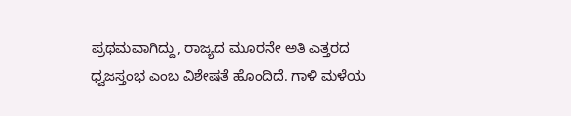ಪ್ರಥಮವಾಗಿದ್ದು, ರಾಜ್ಯದ ಮೂರನೇ ಅತಿ ಎತ್ತರದ ಧ್ವಜಸ್ತಂಭ ಎಂಬ ವಿಶೇಷತೆ ಹೊಂದಿದೆ. ಗಾಳಿ ಮಳೆಯ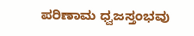ಪರಿಣಾಮ ಧ್ವಜಸ್ತಂಭವು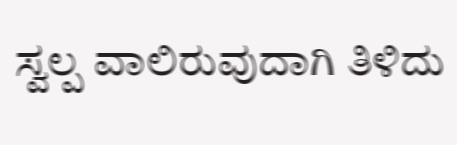ಸ್ವಲ್ಪ ವಾಲಿರುವುದಾಗಿ ತಿಳಿದು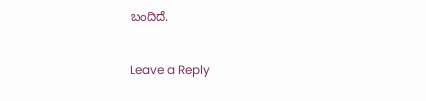ಬಂದಿದೆ.

Leave a Reply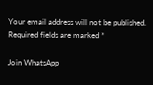Your email address will not be published. Required fields are marked *

Join WhatsApp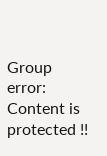Group
error: Content is protected !!